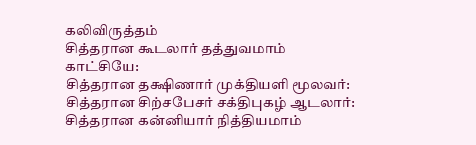கலிவிருத்தம்
சித்தரான கூடலார் தத்துவமாம் காட்சியே:
சித்தரான தக்ஷிணார் முக்தியளி மூலவர்:
சித்தரான சிற்சபேசர் சக்திபுகழ் ஆடலார்:
சித்தரான கன்னியார் நித்தியமாம்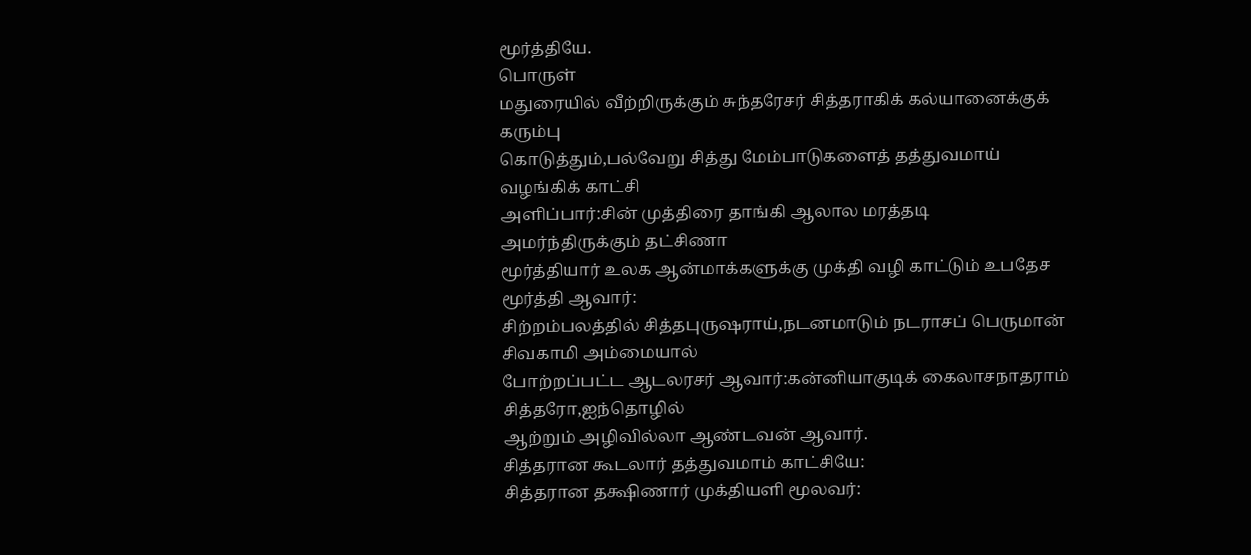மூர்த்தியே.
பொருள்
மதுரையில் வீற்றிருக்கும் சுந்தரேசர் சித்தராகிக் கல்யானைக்குக் கரும்பு
கொடுத்தும்,பல்வேறு சித்து மேம்பாடுகளைத் தத்துவமாய் வழங்கிக் காட்சி
அளிப்பார்:சின் முத்திரை தாங்கி ஆலால மரத்தடி அமர்ந்திருக்கும் தட்சிணா
மூர்த்தியார் உலக ஆன்மாக்களுக்கு முக்தி வழி காட்டும் உபதேச மூர்த்தி ஆவார்:
சிற்றம்பலத்தில் சித்தபுருஷராய்,நடனமாடும் நடராசப் பெருமான் சிவகாமி அம்மையால்
போற்றப்பட்ட ஆடலரசர் ஆவார்:கன்னியாகுடிக் கைலாசநாதராம் சித்தரோ,ஐந்தொழில்
ஆற்றும் அழிவில்லா ஆண்டவன் ஆவார்.
சித்தரான கூடலார் தத்துவமாம் காட்சியே:
சித்தரான தக்ஷிணார் முக்தியளி மூலவர்: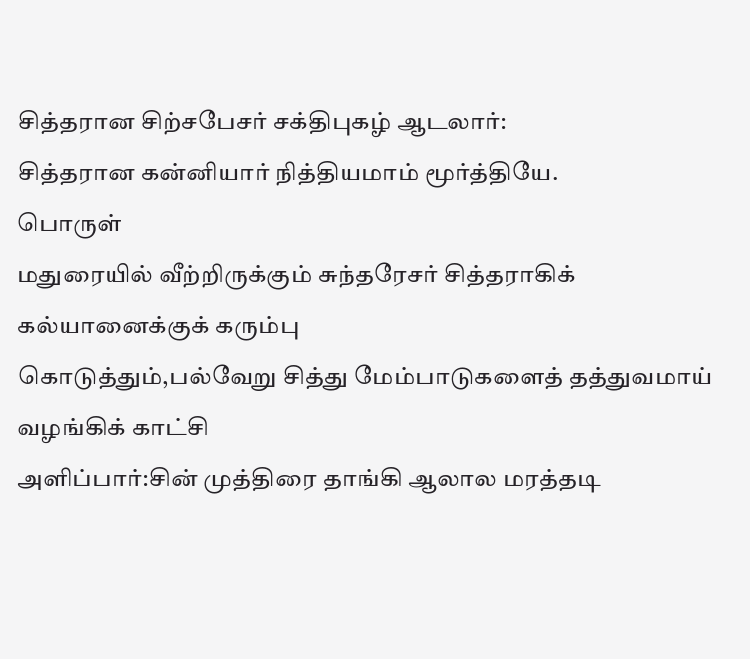சித்தரான சிற்சபேசர் சக்திபுகழ் ஆடலார்:
சித்தரான கன்னியார் நித்தியமாம் மூர்த்தியே.
பொருள்
மதுரையில் வீற்றிருக்கும் சுந்தரேசர் சித்தராகிக் கல்யானைக்குக் கரும்பு
கொடுத்தும்,பல்வேறு சித்து மேம்பாடுகளைத் தத்துவமாய் வழங்கிக் காட்சி
அளிப்பார்:சின் முத்திரை தாங்கி ஆலால மரத்தடி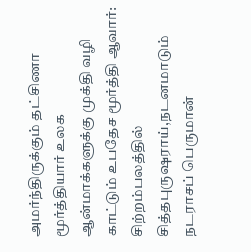அமர்ந்திருக்கும் தட்சிணா
மூர்த்தியார் உலக ஆன்மாக்களுக்கு முக்தி வழி காட்டும் உபதேச மூர்த்தி ஆவார்:
சிற்றம்பலத்தில் சித்தபுருஷராய்,நடனமாடும் நடராசப் பெருமான்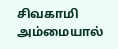சிவகாமி அம்மையால்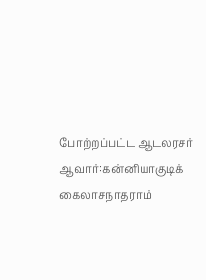போற்றப்பட்ட ஆடலரசர் ஆவார்:கன்னியாகுடிக் கைலாசநாதராம்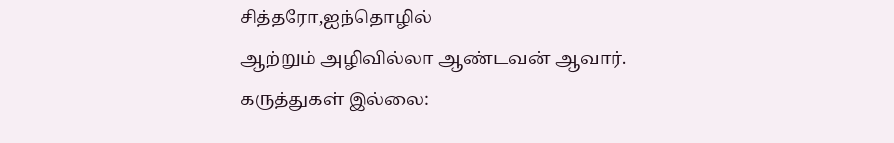சித்தரோ,ஐந்தொழில்
ஆற்றும் அழிவில்லா ஆண்டவன் ஆவார்.
கருத்துகள் இல்லை: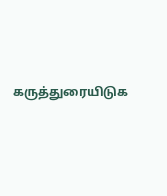கருத்துரையிடுக